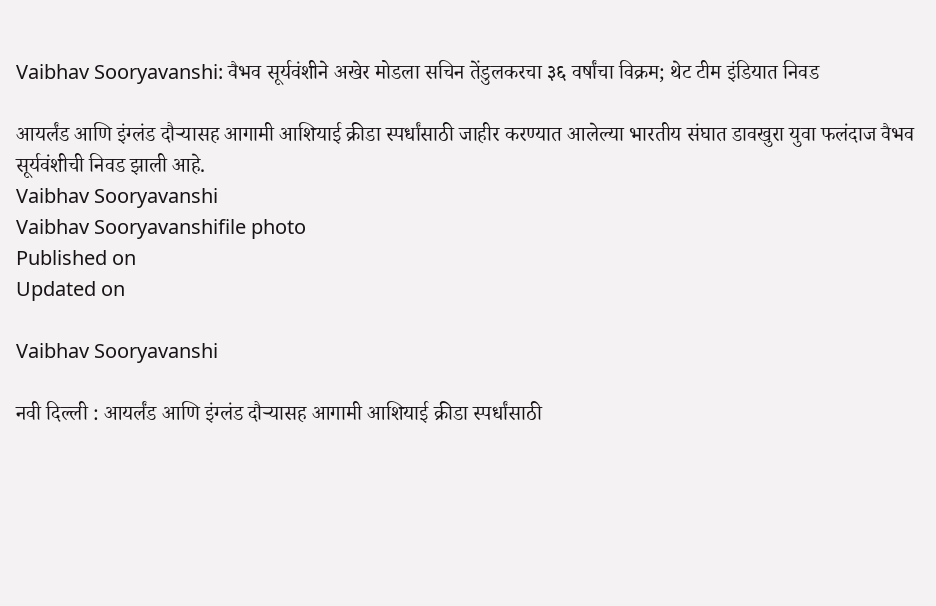Vaibhav Sooryavanshi: वैभव सूर्यवंशीने अखेर मोडला सचिन तेंडुलकरचा ३६ वर्षांचा विक्रम; थेट टीम इंडियात निवड

आयर्लंड आणि इंग्लंड दौऱ्यासह आगामी आशियाई क्रीडा स्पर्धांसाठी जाहीर करण्यात आलेल्या भारतीय संघात डावखुरा युवा फलंदाज वैभव सूर्यवंशीची निवड झाली आहे.
Vaibhav Sooryavanshi
Vaibhav Sooryavanshifile photo
Published on
Updated on

Vaibhav Sooryavanshi

नवी दिल्ली : आयर्लंड आणि इंग्लंड दौऱ्यासह आगामी आशियाई क्रीडा स्पर्धांसाठी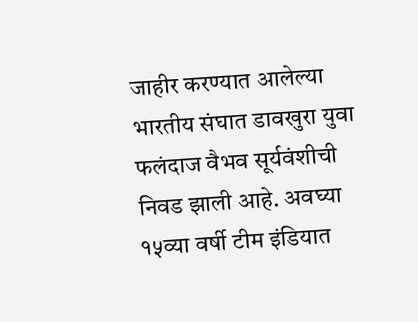जाहीर करण्यात आलेल्या भारतीय संघात डावखुरा युवा फलंदाज वैभव सूर्यवंशीची निवड झाली आहे. अवघ्या १५व्या वर्षी टीम इंडियात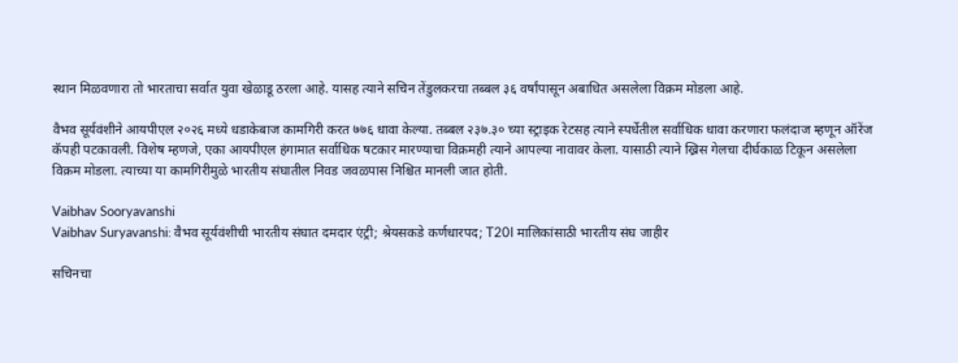स्थान मिळवणारा तो भारताचा सर्वात युवा खेळाडू ठरला आहे. यासह त्याने सचिन तेंडुलकरचा तब्बल ३६ वर्षांपासून अबाधित असलेला विक्रम मोडला आहे.

वैभव सूर्यवंशीने आयपीएल २०२६ मध्ये धडाकेबाज कामगिरी करत ७७६ धावा केल्या. तब्बल २३७.३० च्या स्ट्राइक रेटसह त्याने स्पर्धेतील सर्वाधिक धावा करणारा फलंदाज म्हणून ऑरेंज कॅपही पटकावली. विशेष म्हणजे, एका आयपीएल हंगामात सर्वाधिक षटकार मारण्याचा विक्रमही त्याने आपल्या नावावर केला. यासाठी त्याने ख्रिस गेलचा दीर्घकाळ टिकून असलेला विक्रम मोडला. त्याच्या या कामगिरीमुळे भारतीय संघातील निवड जवळपास निश्चित मानली जात होती.

Vaibhav Sooryavanshi
Vaibhav Suryavanshi: वैभव सूर्यवंशीची भारतीय संघात दमदार एंट्री; श्रेयसकडे कर्णधारपद; T20I मालिकांसाठी भारतीय संघ जाहीर

सचिनचा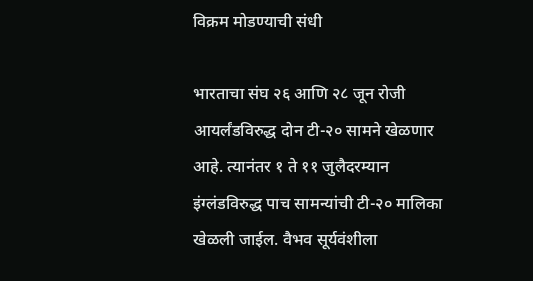विक्रम मोडण्याची संधी

भारताचा संघ २६ आणि २८ जून रोजी आयर्लंडविरुद्ध दोन टी-२० सामने खेळणार आहे. त्यानंतर १ ते ११ जुलैदरम्यान इंग्लंडविरुद्ध पाच सामन्यांची टी-२० मालिका खेळली जाईल. वैभव सूर्यवंशीला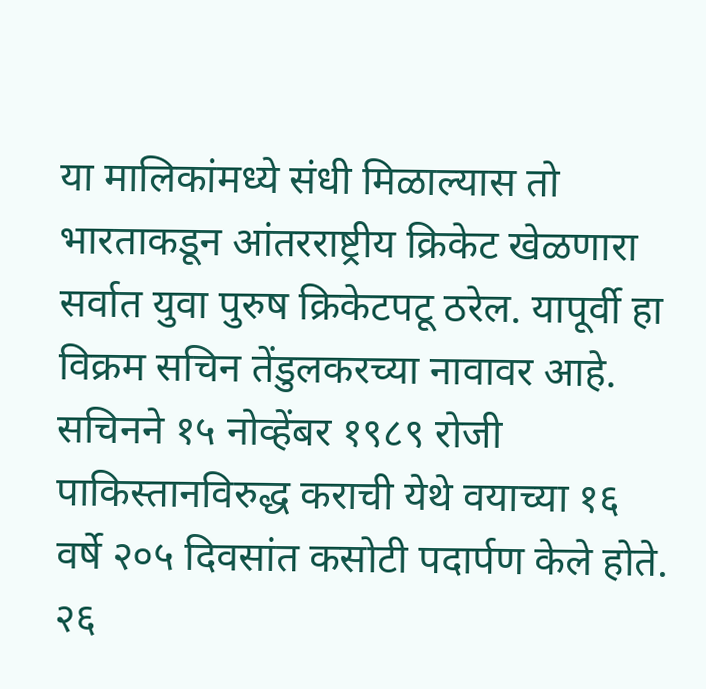या मालिकांमध्ये संधी मिळाल्यास तो भारताकडून आंतरराष्ट्रीय क्रिकेट खेळणारा सर्वात युवा पुरुष क्रिकेटपटू ठरेल. यापूर्वी हा विक्रम सचिन तेंडुलकरच्या नावावर आहे. सचिनने १५ नोव्हेंबर १९८९ रोजी पाकिस्तानविरुद्ध कराची येथे वयाच्या १६ वर्षे २०५ दिवसांत कसोटी पदार्पण केले होते. २६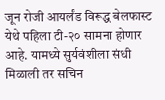जून रोजी आयर्लंड विरूद्ध बेलफास्ट येथे पहिला टी-२० सामना होणार आहे. यामध्ये सुर्यवंशीला संधी मिळाली तर सचिन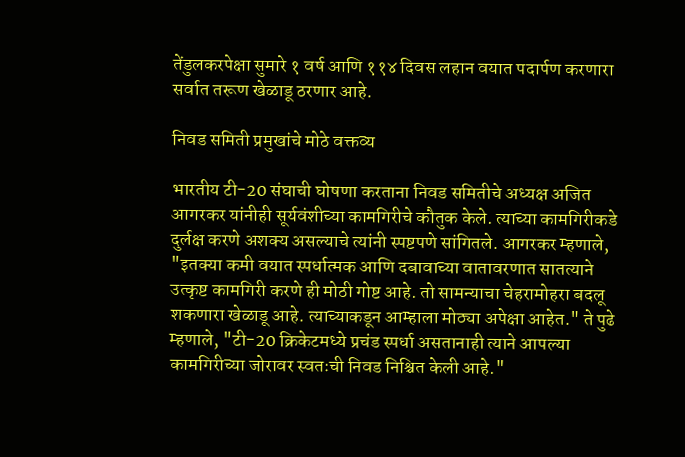तेंडुलकरपेक्षा सुमारे १ वर्ष आणि ११४ दिवस लहान वयात पदार्पण करणारा सर्वात तरूण खेळाडू ठरणार आहे.

निवड समिती प्रमुखांचे मोठे वक्तव्य

भारतीय टी-20 संघाची घोषणा करताना निवड समितीचे अध्यक्ष अजित आगरकर यांनीही सूर्यवंशीच्या कामगिरीचे कौतुक केले. त्याच्या कामगिरीकडे दुर्लक्ष करणे अशक्य असल्याचे त्यांनी स्पष्टपणे सांगितले. आगरकर म्हणाले, "इतक्या कमी वयात स्पर्धात्मक आणि दबावाच्या वातावरणात सातत्याने उत्कृष्ट कामगिरी करणे ही मोठी गोष्ट आहे. तो सामन्याचा चेहरामोहरा बदलू शकणारा खेळाडू आहे. त्याच्याकडून आम्हाला मोठ्या अपेक्षा आहेत." ते पुढे म्हणाले, "टी-20 क्रिकेटमध्ये प्रचंड स्पर्धा असतानाही त्याने आपल्या कामगिरीच्या जोरावर स्वतःची निवड निश्चित केली आहे."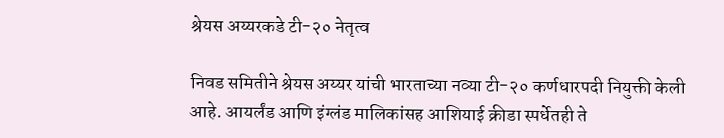श्रेयस अय्यरकडे टी-२० नेतृत्व

निवड समितीने श्रेयस अय्यर यांची भारताच्या नव्या टी-२० कर्णधारपदी नियुक्ती केली आहे. आयर्लंड आणि इंग्लंड मालिकांसह आशियाई क्रीडा स्पर्धेतही ते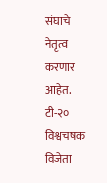संघाचे नेतृत्व करणार आहेत. टी-२० विश्वचषक विजेता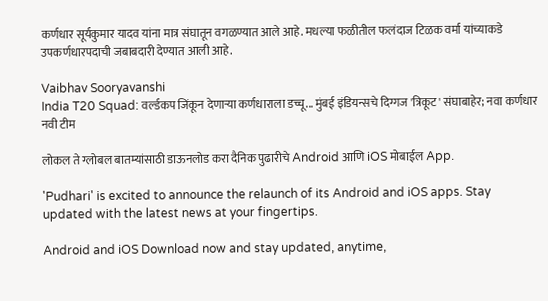कर्णधार सूर्यकुमार यादव यांना मात्र संघातून वगळण्यात आले आहे. मधल्या फळीतील फलंदाज टिळक वर्मा यांच्याकडे उपकर्णधारपदाची जबाबदारी देण्यात आली आहे.

Vaibhav Sooryavanshi
India T20 Squad: वर्ल्डकप जिंकून देणाऱ्या कर्णधाराला डच्चू... मुंबई इंडियन्सचे दिग्गज 'त्रिकूट' संघाबाहेर; नवा कर्णधार नवी टीम

लोकल ते ग्लोबल बातम्यांसाठी डाऊनलोड करा दैनिक पुढारीचे Android आणि iOS मोबाईल App.

'Pudhari' is excited to announce the relaunch of its Android and iOS apps. Stay updated with the latest news at your fingertips.

Android and iOS Download now and stay updated, anytime,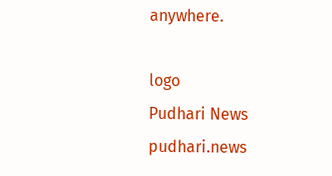anywhere.

logo
Pudhari News
pudhari.news